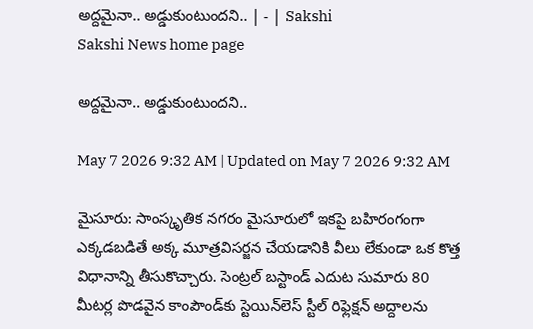అద్దమైనా.. అడ్డుకుంటుందని.. | - | Sakshi
Sakshi News home page

అద్దమైనా.. అడ్డుకుంటుందని..

May 7 2026 9:32 AM | Updated on May 7 2026 9:32 AM

మైసూరు: సాంస్కృతిక నగరం మైసూరులో ఇకపై బహిరంగంగా ఎక్కడబడితే అక్క మూత్రవిసర్జన చేయడానికి వీలు లేకుండా ఒక కొత్త విధానాన్ని తీసుకొచ్చారు. సెంట్రల్‌ బస్టాండ్‌ ఎదుట సుమారు 80 మీటర్ల పొడవైన కాంపౌండ్‌కు స్టెయిన్‌లెస్‌ స్టీల్‌ రిఫ్లెక్షన్‌ అద్దాలను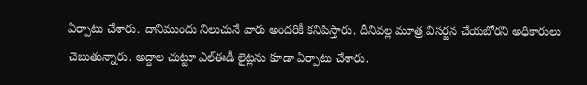ఏర్పాటు చేశారు. దానిముందు నిలుచునే వారు అందరికీ కనిపిస్తారు. దీనివల్ల మూత్ర విసర్జన చేయబోరని అధికారులు చెబుతున్నారు. అద్దాల చుట్టూ ఎల్‌ఈడీ లైట్లను కూడా ఏర్పాటు చేశారు.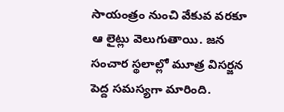సాయంత్రం నుంచి వేకువ వరకూ ఆ లైట్లు వెలుగుతాయి. జన సంచార స్థలాల్లో మూత్ర విసర్జన పెద్ద సమస్యగా మారింది.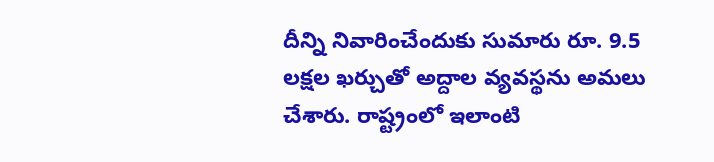దీన్ని నివారించేందుకు సుమారు రూ. 9.5 లక్షల ఖర్చుతో అద్దాల వ్యవస్థను అమలు చేశారు. రాష్ట్రంలో ఇలాంటి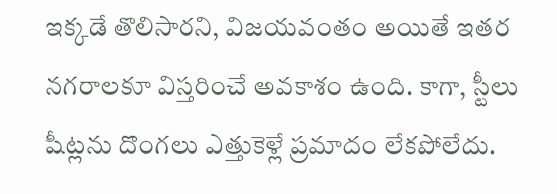ఇక్కడే తొలిసారని, విజయవంతం అయితే ఇతర నగరాలకూ విస్తరించే అవకాశం ఉంది. కాగా, స్టీలు షీట్లను దొంగలు ఎత్తుకెళ్లే ప్రమాదం లేకపోలేదు.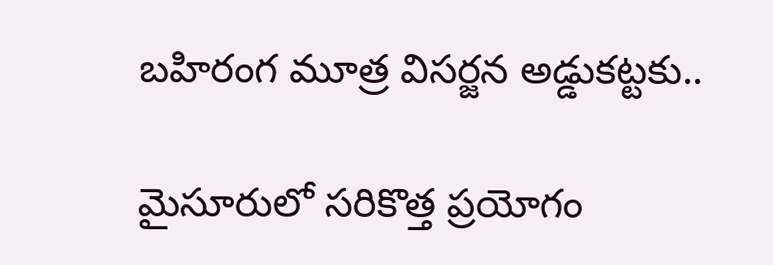బహిరంగ మూత్ర విసర్జన అడ్డుకట్టకు..

మైసూరులో సరికొత్త ప్రయోగం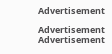Advertisement

Advertisement
Advertisement